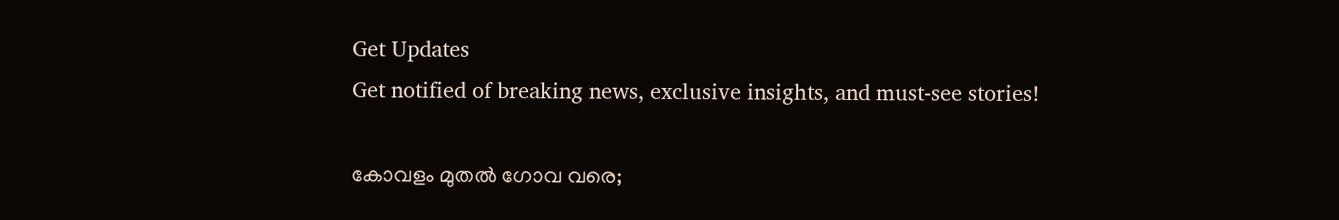Get Updates
Get notified of breaking news, exclusive insights, and must-see stories!

കോവളം മുതൽ ഗോവ വരെ;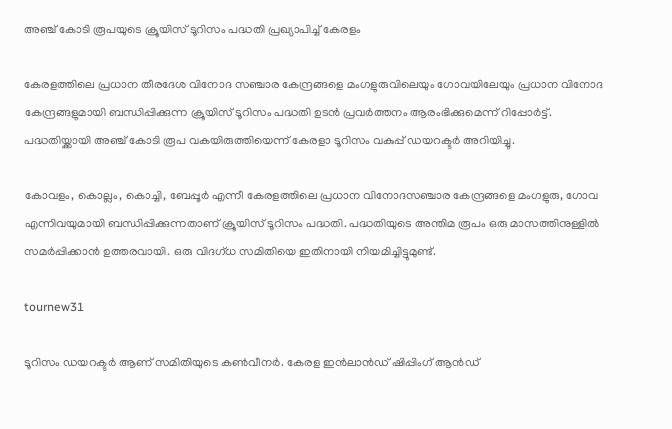അഞ്ച് കോടി രൂപയുടെ ക്രൂയിസ് ടൂറിസം പദ്ധതി പ്രഖ്യാപിച്ച് കേരളം

കേരളത്തിലെ പ്രധാന തീരദേശ വിനോദ സ‍ഞ്ചാര കേന്ദ്രങ്ങളെ മംഗളുരുവിലെയും ഗോവയിലേയും പ്രധാന വിനോദ കേന്ദ്രങ്ങളുമായി ബന്ധിപ്പിക്കുന്ന ക്രൂയിസ് ടൂറിസം പദ്ധതി ഉടൻ പ്രവർത്തനം ആരംഭിക്കുമെന്ന് റിപ്പോർട്ട്. പദ്ധതിയ്ക്കായി അഞ്ച് കോടി രൂപ വകയിരുത്തിയെന്ന് കേരളാ ടൂറിസം വകുപ്പ് ഡയറക്ടർ അറിയിച്ചു.

കോവളം, കൊല്ലം, കൊച്ചി, ബേപ്പൂർ എന്നീ കേരളത്തിലെ പ്രധാന വിനോദസഞ്ചാര കേന്ദ്രങ്ങളെ മംഗളുരു, ഗോവ എന്നിവയുമായി ബന്ധിപ്പിക്കുന്നതാണ് ക്രൂയിസ് ടൂറിസം പദ്ധതി. പദ്ധതിയുടെ അന്തിമ രൂപം ഒരു മാസത്തിനുള്ളിൽ സമർപ്പിക്കാൻ ഉത്തരവായി. ഒരു വിദഗ്ധ സമിതിയെ ഇതിനായി നിയമിച്ചിട്ടുമുണ്ട്.

tournew31

ടൂറിസം ഡയറക്ടർ ആണ് സമിതിയുടെ കൺവീനർ. കേരള ഇൻലാൻഡ് ഷിപ്പിംഗ് ആൻഡ്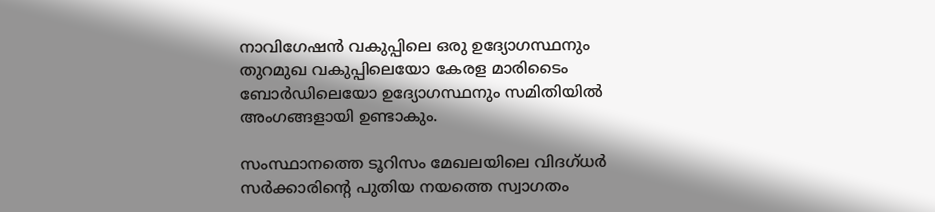നാവിഗേഷൻ വകുപ്പിലെ ഒരു ഉദ്യോഗസ്ഥനും തുറമുഖ വകുപ്പിലെയോ കേരള മാരിടൈം ബോർഡിലെയോ ഉദ്യോഗസ്ഥനും സമിതിയിൽ അംഗങ്ങളായി ഉണ്ടാകും.

സംസ്ഥാനത്തെ ടൂറിസം മേഖലയിലെ വിദഗ്ധർ സർക്കാരിന്റെ പുതിയ നയത്തെ സ്വാഗതം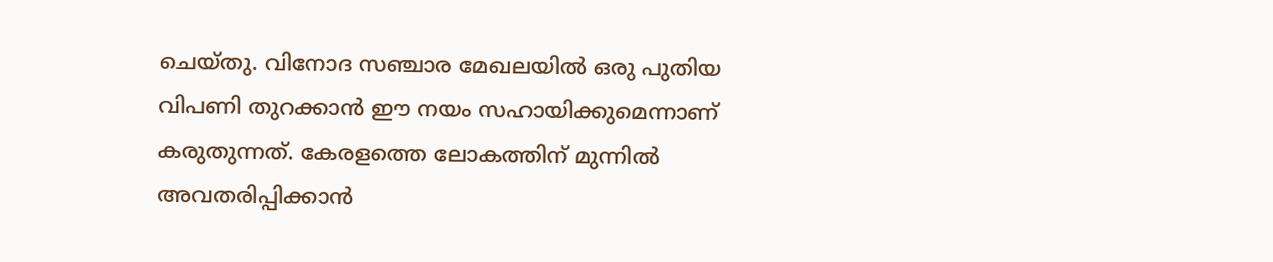ചെയ്തു. വിനോദ സഞ്ചാര മേഖലയിൽ ഒരു പുതിയ വിപണി തുറക്കാൻ ഈ നയം സഹായിക്കുമെന്നാണ് കരുതുന്നത്. കേരളത്തെ ലോകത്തിന് മുന്നിൽ അവതരിപ്പിക്കാൻ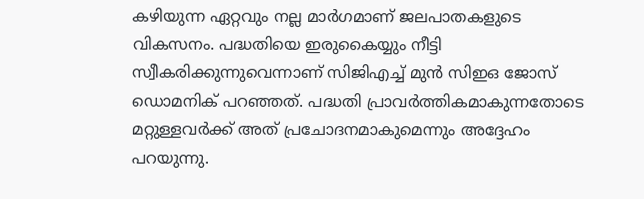കഴിയുന്ന ഏറ്റവും നല്ല മാർഗമാണ് ജലപാതകളുടെ വികസനം. പദ്ധതിയെ ഇരുകൈയ്യും നീട്ടി സ്വീകരിക്കുന്നുവെന്നാണ് സിജിഎച്ച് മുൻ സിഇഒ ജോസ് ഡൊമനിക് പറഞ്ഞത്. പദ്ധതി പ്രാവർത്തികമാകുന്നതോടെ മറ്റുള്ളവർക്ക് അത് പ്രചോദനമാകുമെന്നും അദ്ദേഹം പറയുന്നു.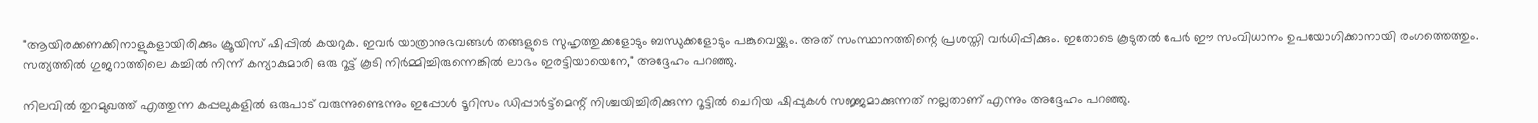"ആയിരക്കണക്കിനാളുകളായിരിക്കും ക്രൂയിസ് ഷിപ്പിൽ കയറുക. ഇവർ യാത്രാനുഭവങ്ങൾ തങ്ങളുടെ സുഹൃത്തുക്കളോടും ബന്ധുക്കളോടും പങ്കുവെയ്ക്കും. അത് സംസ്ഥാനത്തിന്റെ പ്രശസ്തി വർധിപ്പിക്കും. ഇതോടെ കൂടുതൽ പേർ ഈ സംവിധാനം ഉപയോഗിക്കാനായി രംഗത്തെത്തും. സത്യത്തിൽ ഗുജറാത്തിലെ കച്ചിൽ നിന്ന് കന്യാകുമാരി ഒരു റൂട്ട് കൂടി നിർമ്മിച്ചിരുന്നെങ്കിൽ ലാഭം ഇരട്ടിയായെനേ," അദ്ദേഹം പറഞ്ഞു.

നിലവിൽ തുറമുഖത്ത് എത്തുന്ന കപ്പലുകളിൽ ഒരുപാട് വരുന്നുണ്ടെന്നും ഇപ്പോൾ ടൂറിസം ഡിപ്പാർട്ട്‌മെന്റ് നിശ്ചയിച്ചിരിക്കുന്ന റൂട്ടിൽ ചെറിയ ഷിപ്പുകൾ സജ്ജമാക്കുന്നത് നല്ലതാണ് എന്നും അദ്ദേഹം പറഞ്ഞു.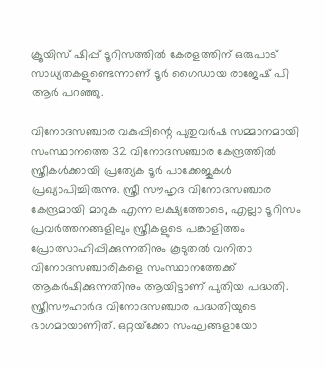ക്രൂയിസ് ഷിപ്പ് ടൂറിസത്തിൽ കേരളത്തിന് ഒരുപാട് സാധ്യതകളുണ്ടെന്നാണ് ടൂർ ഗൈഡായ രാജേഷ് പി ആർ പറഞ്ഞു.

വിനോദസഞ്ചാര വകുപ്പിന്റെ പുതുവർഷ സമ്മാനമായി സംസ്ഥാനത്തെ 32 വിനോദസഞ്ചാര കേന്ദ്രത്തിൽ സ്ത്രീകൾക്കായി പ്രത്യേക ടൂർ പാക്കേജുകൾ പ്രഖ്യാപിച്ചിരുന്നു. സ്ത്രീ സൗഹൃദ വിനോദസഞ്ചാര കേന്ദ്രമായി മാറുക എന്ന ലക്ഷ്യത്തോടെ, എല്ലാ ടൂറിസം പ്രവർത്തനങ്ങളിലും സ്ത്രീകളുടെ പങ്കാളിത്തം പ്രോത്സാഹിപ്പിക്കുന്നതിനും കൂടുതൽ വനിതാ വിനോദസഞ്ചാരികളെ സംസ്ഥാനത്തേക്ക് ആകർഷിക്കുന്നതിനും ആയിട്ടാണ് പുതിയ പദ്ധതി. സ്ത്രീസൗഹാർദ വിനോദസഞ്ചാര പദ്ധതിയുടെ ഭാഗമായാണിത്. ഒറ്റയ്‌ക്കോ സംഘങ്ങളായോ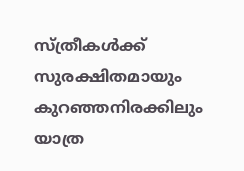സ്ത്രീകൾക്ക് സുരക്ഷിതമായും കുറഞ്ഞനിരക്കിലും യാത്ര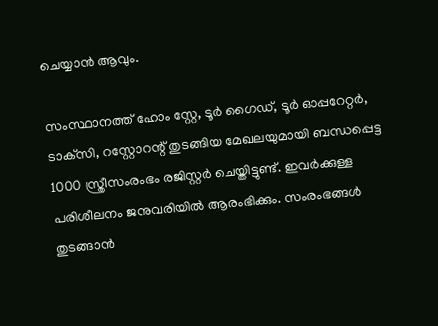ചെയ്യാൻ ആവും.

സംസ്ഥാനത്ത് ഹോം സ്റ്റേ, ടൂർ ഗൈഡ്, ടൂർ ഓപ്പറേറ്റർ, ടാക്‌സി, റസ്റ്റോറന്റ് തുടങ്ങിയ മേഖലയുമായി ബന്ധപ്പെട്ട 1000 സ്ത്രീസംരംഭം രജിസ്റ്റർ ചെയ്തിട്ടുണ്ട്. ഇവർക്കുള്ള പരിശീലനം ജനുവരിയിൽ ആരംഭിക്കും. സംരംഭങ്ങൾ തുടങ്ങാൻ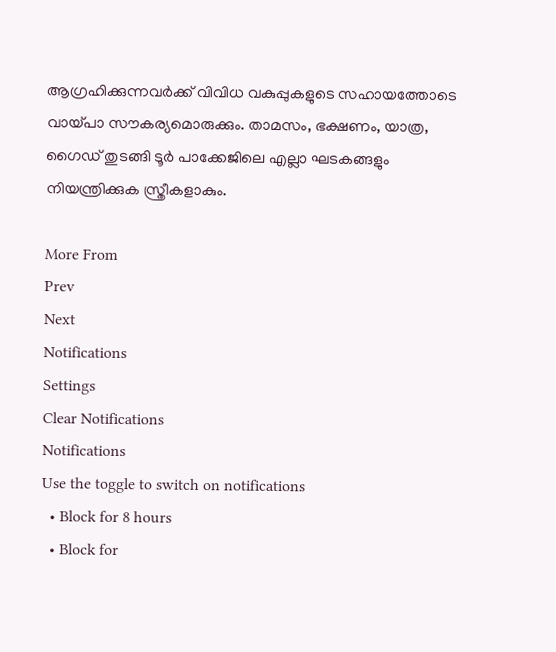ആഗ്രഹിക്കുന്നവർക്ക് വിവിധ വകുപ്പുകളുടെ സഹായത്തോടെ വായ്പാ സൗകര്യമൊരുക്കും. താമസം, ഭക്ഷണം, യാത്ര, ഗൈഡ് തുടങ്ങി ടൂർ പാക്കേജിലെ എല്ലാ ഘടകങ്ങളും നിയന്ത്രിക്കുക സ്ത്രീകളാകും.

More From
Prev
Next
Notifications
Settings
Clear Notifications
Notifications
Use the toggle to switch on notifications
  • Block for 8 hours
  • Block for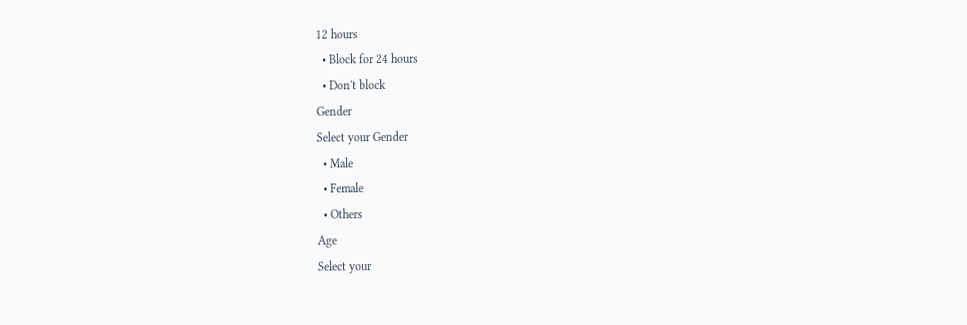12 hours
  • Block for 24 hours
  • Don't block
Gender
Select your Gender
  • Male
  • Female
  • Others
Age
Select your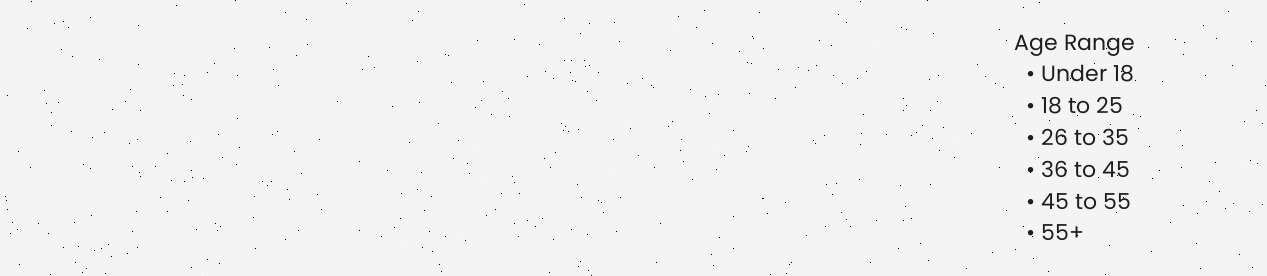Age Range
  • Under 18
  • 18 to 25
  • 26 to 35
  • 36 to 45
  • 45 to 55
  • 55+